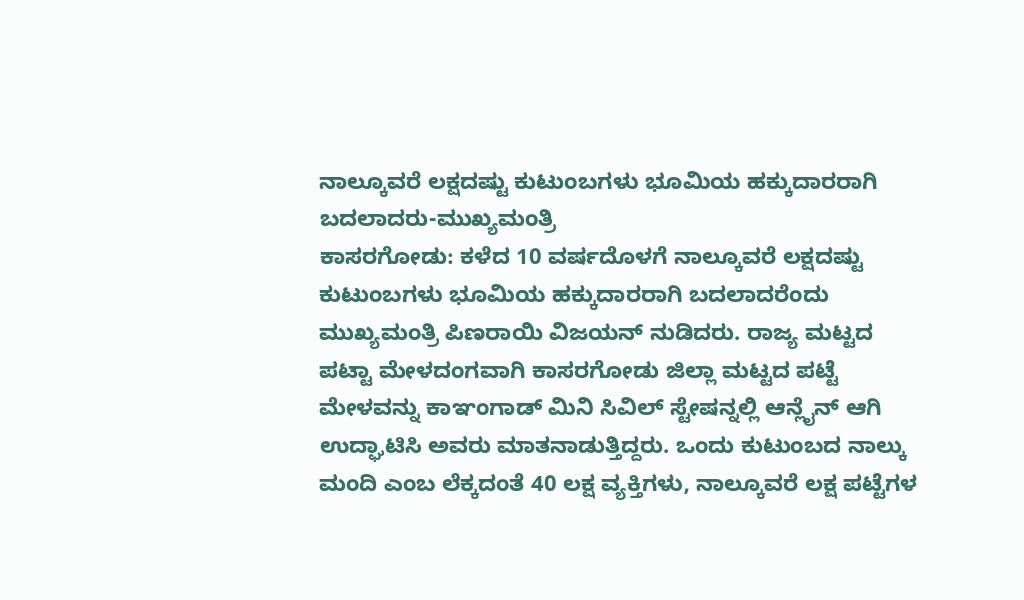ನಾಲ್ಕೂವರೆ ಲಕ್ಷದಷ್ಟು ಕುಟುಂಬಗಳು ಭೂಮಿಯ ಹಕ್ಕುದಾರರಾಗಿ ಬದಲಾದರು-ಮುಖ್ಯಮಂತ್ರಿ
ಕಾಸರಗೋಡು: ಕಳೆದ 10 ವರ್ಷದೊಳಗೆ ನಾಲ್ಕೂವರೆ ಲಕ್ಷದಷ್ಟು ಕುಟುಂಬಗಳು ಭೂಮಿಯ ಹಕ್ಕುದಾರರಾಗಿ ಬದಲಾದರೆಂದು ಮುಖ್ಯಮಂತ್ರಿ ಪಿಣರಾಯಿ ವಿಜಯನ್ ನುಡಿದರು. ರಾಜ್ಯ ಮಟ್ಟದ ಪಟ್ಟಾ ಮೇಳದಂಗವಾಗಿ ಕಾಸರಗೋಡು ಜಿಲ್ಲಾ ಮಟ್ಟದ ಪಟ್ಟೆ ಮೇಳವನ್ನು ಕಾಞಂಗಾಡ್ ಮಿನಿ ಸಿವಿಲ್ ಸ್ಟೇಷನ್ನಲ್ಲಿ ಆನ್ಲೈನ್ ಆಗಿ ಉದ್ಘಾಟಿಸಿ ಅವರು ಮಾತನಾಡುತ್ತಿದ್ದರು. ಒಂದು ಕುಟುಂಬದ ನಾಲ್ಕು ಮಂದಿ ಎಂಬ ಲೆಕ್ಕದಂತೆ 40 ಲಕ್ಷ ವ್ಯಕ್ತಿಗಳು, ನಾಲ್ಕೂವರೆ ಲಕ್ಷ ಪಟ್ಟೆಗಳ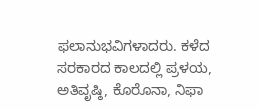ಫಲಾನುಭವಿಗಳಾದರು. ಕಳೆದ ಸರಕಾರದ ಕಾಲದಲ್ಲಿ ಪ್ರಳಯ, ಅತಿವೃಷ್ಠಿ, ಕೊರೊನಾ, ನಿಫಾ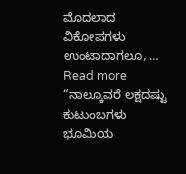ಮೊದಲಾದ ವಿಕೋಪಗಳು ಉಂಟಾದಾಗಲೂ, …
Read more “ನಾಲ್ಕೂವರೆ ಲಕ್ಷದಷ್ಟು ಕುಟುಂಬಗಳು ಭೂಮಿಯ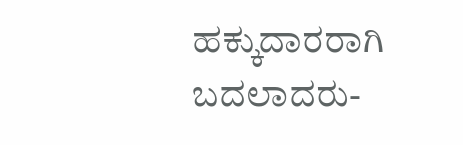ಹಕ್ಕುದಾರರಾಗಿ ಬದಲಾದರು-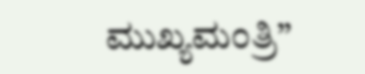ಮುಖ್ಯಮಂತ್ರಿ”